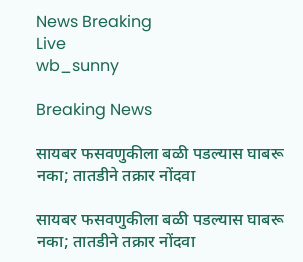News Breaking
Live
wb_sunny

Breaking News

सायबर फसवणुकीला बळी पडल्यास घाबरू नका; तातडीने तक्रार नोंदवा

सायबर फसवणुकीला बळी पडल्यास घाबरू नका; तातडीने तक्रार नोंदवा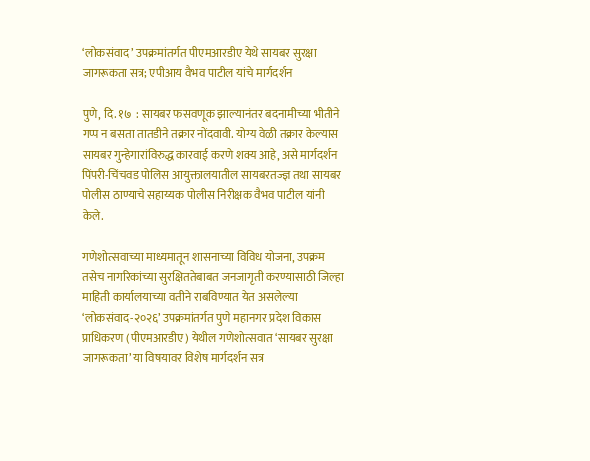‘लोकसंवाद’ उपक्रमांतर्गत पीएमआरडीए येथे सायबर सुरक्षा जागरूकता सत्र; एपीआय वैभव पाटील यांचे मार्गदर्शन

पुणे, दि. १७  : सायबर फसवणूक झाल्यानंतर बदनामीच्या भीतीने गप्प न बसता तातडीने तक्रार नोंदवावी. योग्य वेळी तक्रार केल्यास सायबर गुन्हेगारांविरुद्ध कारवाई करणे शक्य आहे, असे मार्गदर्शन पिंपरी-चिंचवड पोलिस आयुक्तालयातील सायबरतज्ज्ञ तथा सायबर पोलीस ठाण्याचे सहाय्यक पोलीस निरीक्षक वैभव पाटील यांनी केले.

गणेशोत्सवाच्या माध्यमातून शासनाच्या विविध योजना, उपक्रम तसेच नागरिकांच्या सुरक्षिततेबाबत जनजागृती करण्यासाठी जिल्हा माहिती कार्यालयाच्या वतीने राबविण्यात येत असलेल्या ‘लोकसंवाद-२०२६’ उपक्रमांतर्गत पुणे महानगर प्रदेश विकास प्राधिकरण (पीएमआरडीए) येथील गणेशोत्सवात ‘सायबर सुरक्षा जागरूकता’ या विषयावर विशेष मार्गदर्शन सत्र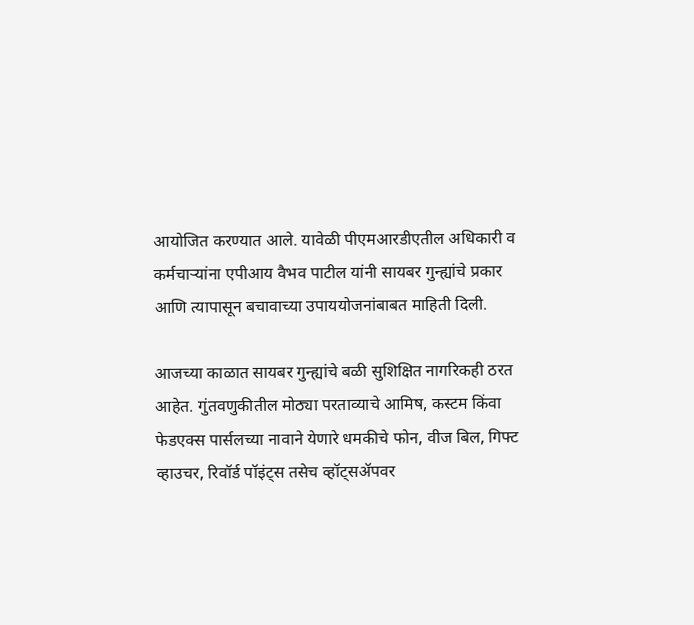आयोजित करण्यात आले. यावेळी पीएमआरडीएतील अधिकारी व कर्मचाऱ्यांना एपीआय वैभव पाटील यांनी सायबर गुन्ह्यांचे प्रकार आणि त्यापासून बचावाच्या उपाययोजनांबाबत माहिती दिली.

आजच्या काळात सायबर गुन्ह्यांचे बळी सुशिक्षित नागरिकही ठरत आहेत. गुंतवणुकीतील मोठ्या परताव्याचे आमिष, कस्टम किंवा फेडएक्स पार्सलच्या नावाने येणारे धमकीचे फोन, वीज बिल, गिफ्ट व्हाउचर, रिवॉर्ड पॉइंट्स तसेच व्हॉट्सॲपवर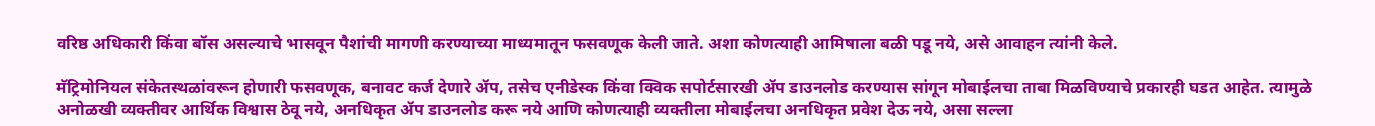वरिष्ठ अधिकारी किंवा बॉस असल्याचे भासवून पैशांची मागणी करण्याच्या माध्यमातून फसवणूक केली जाते. अशा कोणत्याही आमिषाला बळी पडू नये, असे आवाहन त्यांनी केले.

मॅट्रिमोनियल संकेतस्थळांवरून होणारी फसवणूक, बनावट कर्ज देणारे ॲप, तसेच एनीडेस्क किंवा क्विक सपोर्टसारखी ॲप डाउनलोड करण्यास सांगून मोबाईलचा ताबा मिळविण्याचे प्रकारही घडत आहेत. त्यामुळे अनोळखी व्यक्तीवर आर्थिक विश्वास ठेवू नये, अनधिकृत ॲप डाउनलोड करू नये आणि कोणत्याही व्यक्तीला मोबाईलचा अनधिकृत प्रवेश देऊ नये, असा सल्ला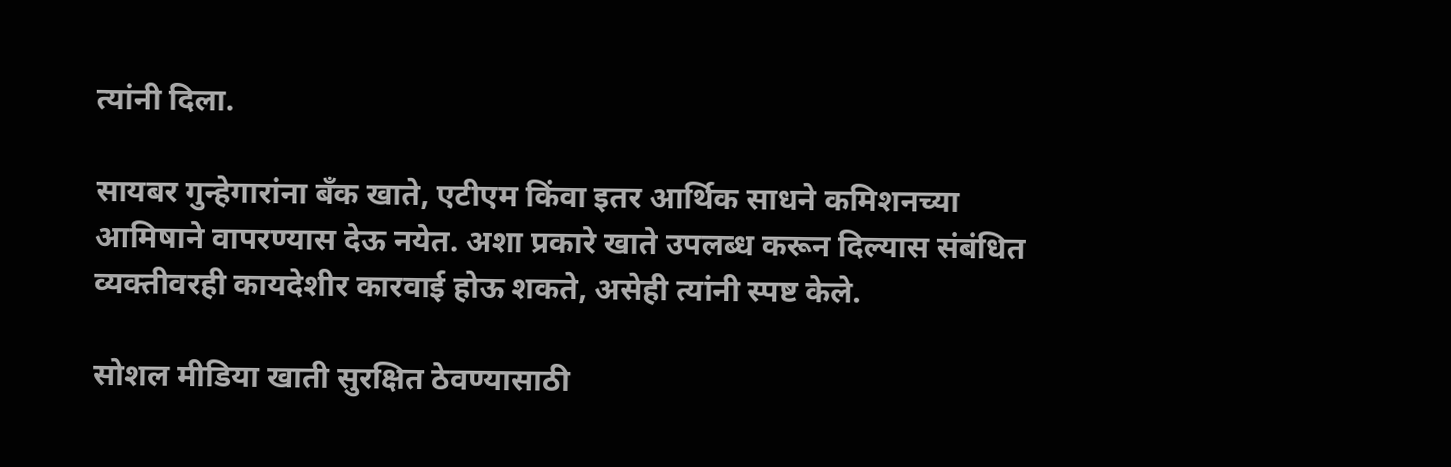त्यांनी दिला.

सायबर गुन्हेगारांना बँक खाते, एटीएम किंवा इतर आर्थिक साधने कमिशनच्या आमिषाने वापरण्यास देऊ नयेत. अशा प्रकारे खाते उपलब्ध करून दिल्यास संबंधित व्यक्तीवरही कायदेशीर कारवाई होऊ शकते, असेही त्यांनी स्पष्ट केले.

सोशल मीडिया खाती सुरक्षित ठेवण्यासाठी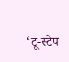‘टू-स्टेप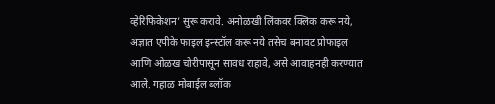व्हेरिफिकेशन’ सुरू करावे. अनोळखी लिंकवर क्लिक करू नये, अज्ञात एपीके फाइल इन्स्टॉल करू नये तसेच बनावट प्रोफाइल आणि ओळख चोरीपासून सावध राहावे, असे आवाहनही करण्यात आले. गहाळ मोबाईल ब्लॉक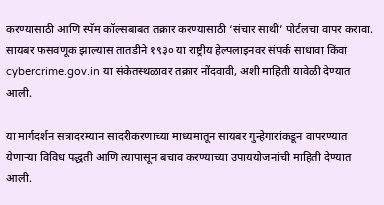करण्यासाठी आणि स्पॅम कॉल्सबाबत तक्रार करण्यासाठी ‘संचार साथी’ पोर्टलचा वापर करावा. सायबर फसवणूक झाल्यास तातडीने १९३० या राष्ट्रीय हेल्पलाइनवर संपर्क साधावा किंवा cybercrime.gov.in या संकेतस्थळावर तक्रार नोंदवावी, अशी माहिती यावेळी देण्यात आली.

या मार्गदर्शन सत्रादरम्यान सादरीकरणाच्या माध्यमातून सायबर गुन्हेगारांकडून वापरण्यात येणाऱ्या विविध पद्धती आणि त्यापासून बचाव करण्याच्या उपाययोजनांची माहिती देण्यात आली.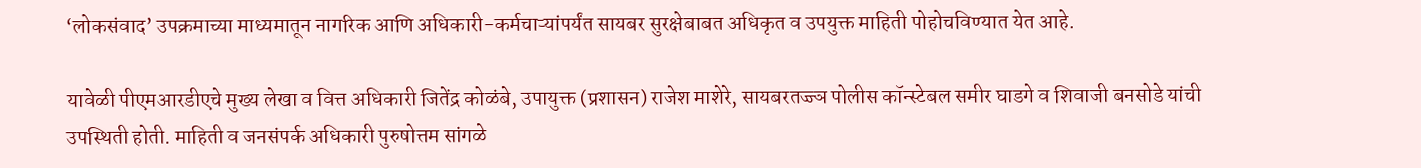‘लोकसंवाद’ उपक्रमाच्या माध्यमातून नागरिक आणि अधिकारी-कर्मचाऱ्यांपर्यंत सायबर सुरक्षेबाबत अधिकृत व उपयुक्त माहिती पोहोचविण्यात येत आहे.

यावेळी पीएमआरडीएचे मुख्य लेखा व वित्त अधिकारी जितेंद्र कोळंबे, उपायुक्त (प्रशासन) राजेश माशेरे, सायबरतज्ज्ञ पोलीस कॉन्स्टेबल समीर घाडगे व शिवाजी बनसोडे यांची उपस्थिती होती. माहिती व जनसंपर्क अधिकारी पुरुषोत्तम सांगळे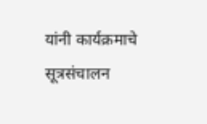यांनी कार्यक्रमाचे सूत्रसंचालन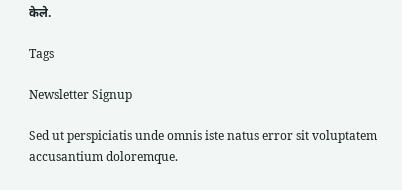केले.

Tags

Newsletter Signup

Sed ut perspiciatis unde omnis iste natus error sit voluptatem accusantium doloremque.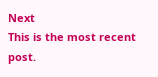Next
This is the most recent post.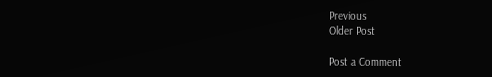Previous
Older Post

Post a Comment